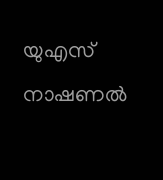യുഎസ് നാഷണൽ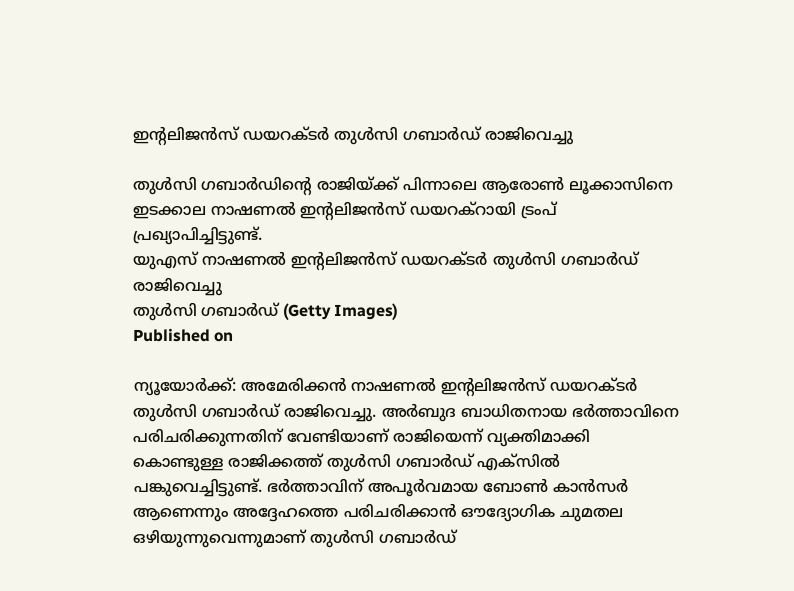ഇൻ്റലിജൻസ് ഡയറക്ടർ തുൾസി ഗബാർഡ് രാജിവെച്ചു

തുൾസി ഗബാർഡിൻ്റെ രാജിയ്ക്ക് പിന്നാലെ ആരോൺ ലൂക്കാസിനെ ഇടക്കാല നാഷണൽ ഇൻ്റലിജൻസ് ഡയറക്റായി ട്രംപ് പ്രഖ്യാപിച്ചിട്ടുണ്ട്.
യുഎസ് നാഷണൽ ഇൻ്റലിജൻസ് ഡയറക്ടർ തുൾസി ഗബാർഡ് രാജിവെച്ചു
തുൾസി ഗബാർഡ് (Getty Images)
Published on

ന്യൂയോർക്ക്: അമേരിക്കൻ നാഷണൽ ഇൻ്റലിജൻസ് ഡയറക്ടർ തുൾസി ഗബാർഡ് രാജിവെച്ചു. അർ‌ബുദ ബാധിതനായ ഭർത്താവിനെ പരിചരിക്കുന്നതിന് വേണ്ടിയാണ് രാജിയെന്ന് വ്യക്തിമാക്കി കൊണ്ടുള്ള രാജിക്കത്ത് തുൾസി ഗബാർ‌ഡ് എക്സിൽ പങ്കുവെച്ചിട്ടുണ്ട്. ഭർത്താവിന് അപൂർവമായ ബോൺ കാൻസർ ആണെന്നും അദ്ദേഹത്തെ പരിചരിക്കാൻ ഔദ്യോഗിക ചുമതല ഒഴിയുന്നുവെന്നുമാണ് തുൾസി ഗബാർഡ്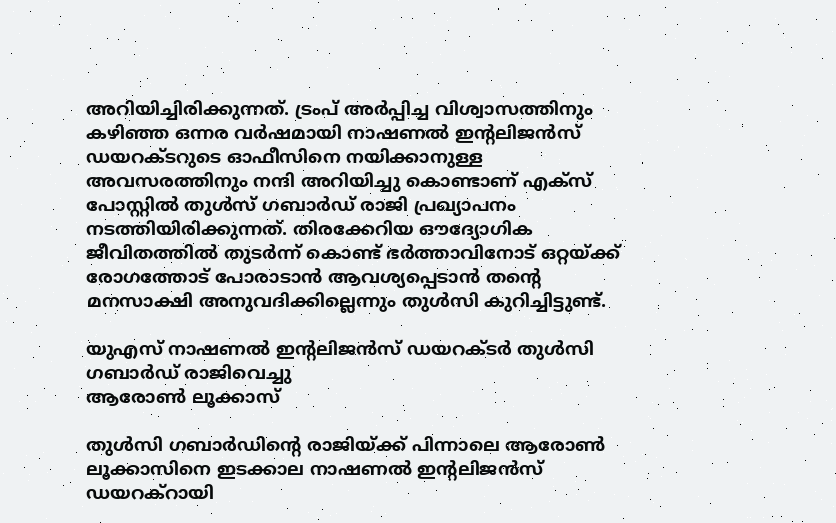അറിയിച്ചിരിക്കുന്നത്. ട്രംപ് അർപ്പിച്ച വിശ്വാസത്തിനും കഴിഞ്ഞ ഒന്നര വർഷമായി നാഷണൽ ഇന്റലിജൻസ് ഡയറക്ടറുടെ ഓഫീസിനെ നയിക്കാനുള്ള അവസരത്തിനും നന്ദി അറിയിച്ചു കൊണ്ടാണ് എക്സ് പോസ്റ്റിൽ തുൾസ് ഗബാർഡ് രാജി പ്രഖ്യാപനം നടത്തിയിരിക്കുന്നത്. തിരക്കേറിയ ഔദ്യോഗിക ജീവിതത്തിൽ തുടർന്ന് കൊണ്ട് ഭർത്താവിനോട് ഒറ്റയ്ക്ക് രോഗത്തോട് പോരാടാൻ ആവശ്യപ്പെടാൻ തൻ്റെ മനസാക്ഷി അനുവദിക്കില്ലെന്നും തുൾസി കുറിച്ചിട്ടുണ്ട്.

യുഎസ് നാഷണൽ ഇൻ്റലിജൻസ് ഡയറക്ടർ തുൾസി ഗബാർഡ് രാജിവെച്ചു
ആരോൺ ലൂക്കാസ്

തുൾസി ഗബാർഡിൻ്റെ രാജിയ്ക്ക് പിന്നാലെ ആരോൺ ലൂക്കാസിനെ ഇടക്കാല നാഷണൽ ഇൻ്റലിജൻസ് ഡയറക്റായി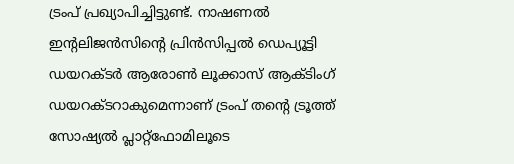ട്രംപ് പ്രഖ്യാപിച്ചിട്ടുണ്ട്. നാഷണൽ ഇന്റലിജൻസിന്റെ പ്രിൻസിപ്പൽ ഡെപ്യൂട്ടി ഡയറക്ടർ ആരോൺ ലൂക്കാസ് ആക്ടിംഗ് ഡയറക്ടറാകുമെന്നാണ് ട്രംപ് തന്റെ ട്രൂത്ത് സോഷ്യൽ പ്ലാറ്റ്‌ഫോമിലൂടെ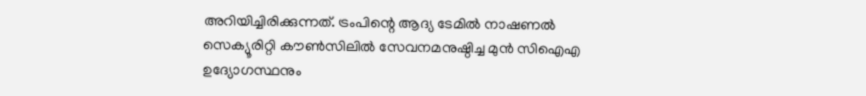അറിയിച്ചിരിക്കുന്നത്. ട്രംപിന്റെ ആദ്യ ടേമിൽ നാഷണൽ സെക്യൂരിറ്റി കൗൺസിലിൽ സേവനമനുഷ്ഠിച്ച മുൻ സിഐഎ ഉദ്യോഗസ്ഥനും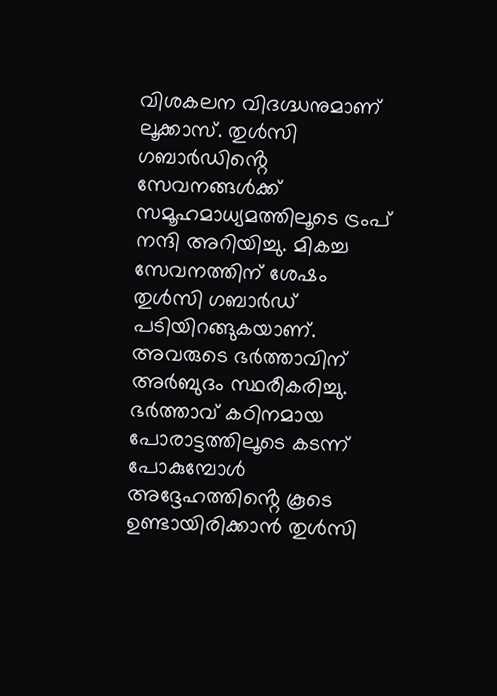വിശകലന വിദഗ്ദ്ധനുമാണ് ലൂക്കാസ്. തുൾസി ഗബാർഡിൻ്റെ സേവനങ്ങൾക്ക് സമൂഹമാധ്യമത്തിലൂടെ ട്രംപ് നന്ദി അറിയിച്ചു. മികച്ച സേവനത്തിന് ശേഷം തുൾസി ഗബാർഡ് പടിയിറങ്ങുകയാണ്. അവരുടെ ഭർത്താവിന് അർബുദം സ്ഥരീകരിച്ചു. ഭർത്താവ് കഠിനമായ പോരാട്ടത്തിലൂടെ കടന്ന് പോകുമ്പോൾ അദ്ദേഹത്തിൻ്റെ കൂടെ ഉണ്ടായിരിക്കാൻ തുൾസി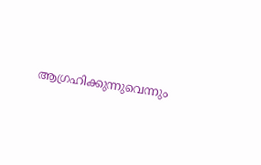ആഗ്രഹിക്കുന്നുവെന്നും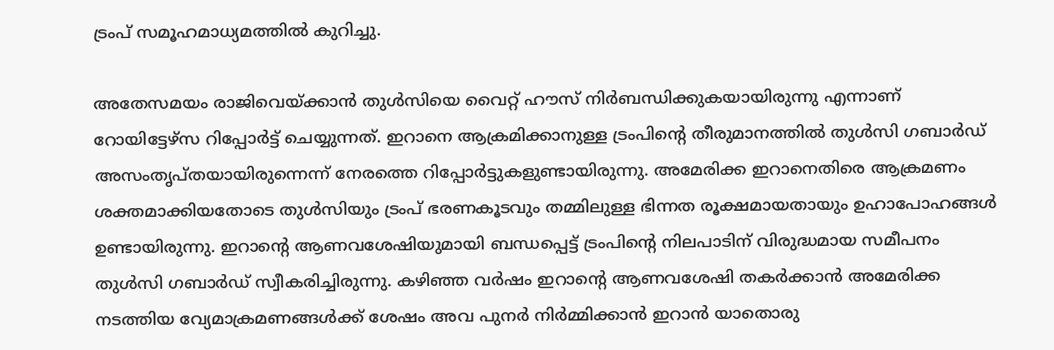ട്രംപ് സമൂഹമാധ്യമത്തിൽ കുറിച്ചു.

അതേസമയം രാജിവെയ്ക്കാൻ തുൾസിയെ വൈറ്റ് ഹൗസ് നിർബന്ധിക്കുകയായിരുന്നു എന്നാണ് റോയിട്ടേഴ്സ റിപ്പോർട്ട് ചെയ്യുന്നത്. ഇറാനെ ആക്രമിക്കാനുള്ള ട്രംപിൻ്റെ തീരുമാനത്തിൽ തുൾസി ഗബാർഡ് അസംതൃപ്തയായിരുന്നെന്ന് നേരത്തെ റിപ്പോർട്ടുകളുണ്ടായിരുന്നു. അമേരിക്ക ഇറാനെതിരെ ആക്രമണം ശക്തമാക്കിയതോടെ തുൾസിയും ട്രംപ് ഭരണകൂടവും തമ്മിലുള്ള ഭിന്നത രൂക്ഷമായതായും ഉഹാപോഹങ്ങൾ ഉണ്ടായിരുന്നു. ഇറാൻ്റെ ആണവശേഷിയുമായി ബന്ധപ്പെട്ട് ട്രംപിൻ്റെ നിലപാടിന് വിരുദ്ധമായ സമീപനം തുൾസി ഗബാർഡ് സ്വീകരിച്ചിരുന്നു. കഴിഞ്ഞ വർഷം ഇറാൻ്റെ ആണവശേഷി തകർക്കാൻ അമേരിക്ക നടത്തിയ വ്യേമാക്രമണങ്ങൾക്ക് ശേഷം അവ പുനർ നിർമ്മിക്കാൻ ഇറാൻ യാതൊരു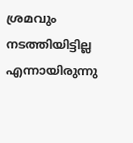ശ്രമവും നടത്തിയിട്ടില്ല എന്നായിരുന്നു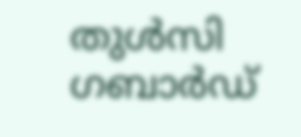തുൾസി ഗബാർഡ്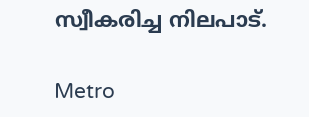സ്വീകരിച്ച നിലപാട്.

Metro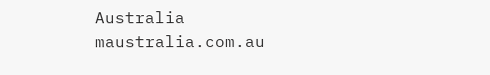Australia
maustralia.com.au